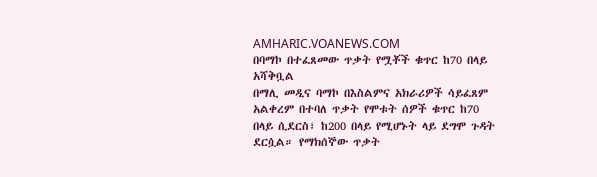AMHARIC.VOANEWS.COM
በባማኮ በተፈጸመው ጥቃት የሟቾች ቁጥር ከ70 በላይ አሻቅቧል
በማሊ መዲና ባማኮ በእስልምና አክራሪዎች ሳይፈጸም አልቀረም በተባለ ጥቃት የሞቱት ሰዎች ቁጥር ከ70 በላይ ሲደርስ፣ ከ200 በላይ የሚሆኑት ላይ ደግሞ ጉዳት ደርሷል። የማክሰኞው ጥቃት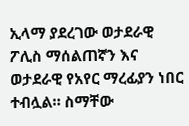ኢላማ ያደረገው ወታደራዊ ፖሊስ ማሰልጠኛን እና ወታደራዊ የአየር ማረፊያን ነበር ተብሏል። ስማቸው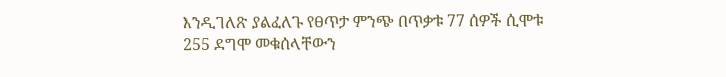እንዲገለጽ ያልፈለጉ የፀጥታ ምንጭ በጥቃቱ 77 ሰዎች ሲሞቱ 255 ደግሞ መቁሰላቸውን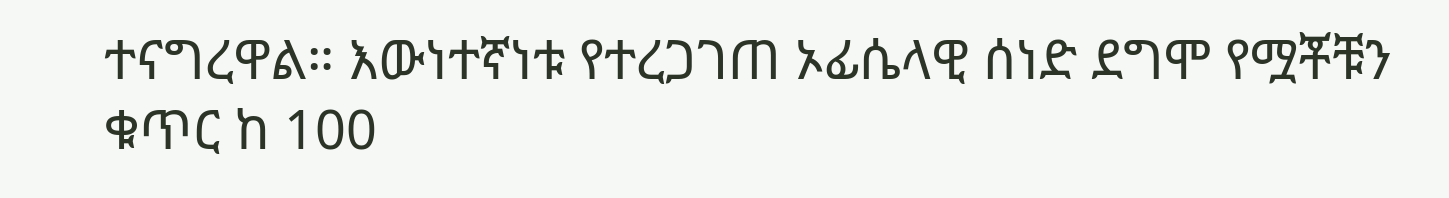ተናግረዋል። እውነተኛነቱ የተረጋገጠ ኦፊሴላዊ ሰነድ ደግሞ የሟቾቹን ቁጥር ከ 100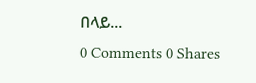በላይ...
0 Comments 0 Shares